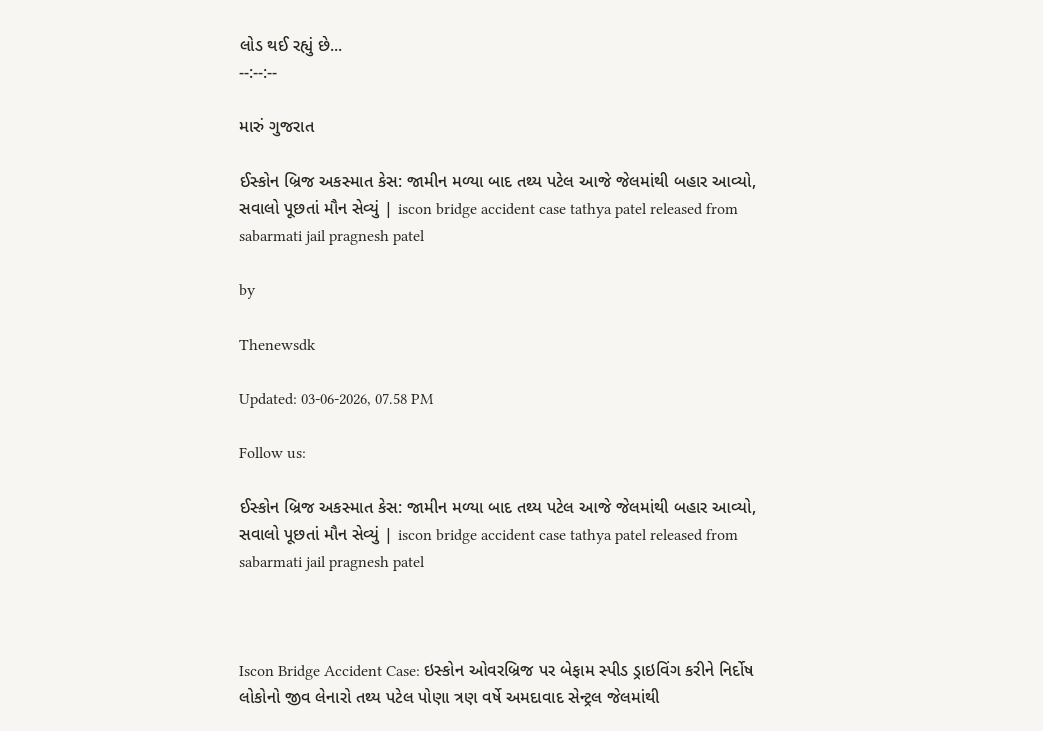લોડ થઈ રહ્યું છે...
--:--:--

મારું ગુજરાત

ઈસ્કોન બ્રિજ અકસ્માત કેસ: જામીન મળ્યા બાદ તથ્ય પટેલ આજે જેલમાંથી બહાર આવ્યો, સવાલો પૂછતાં મૌન સેવ્યું | iscon bridge accident case tathya patel released from sabarmati jail pragnesh patel

by

Thenewsdk

Updated: 03-06-2026, 07.58 PM

Follow us:

ઈસ્કોન બ્રિજ અકસ્માત કેસ: જામીન મળ્યા બાદ તથ્ય પટેલ આજે જેલમાંથી બહાર આવ્યો, સવાલો પૂછતાં મૌન સેવ્યું | iscon bridge accident case tathya patel released from sabarmati jail pragnesh patel



Iscon Bridge Accident Case: ઇસ્કોન ઓવરબ્રિજ પર બેફામ સ્પીડ ડ્રાઇવિંગ કરીને નિર્દોષ લોકોનો જીવ લેનારો તથ્ય પટેલ પોણા ત્રણ વર્ષે અમદાવાદ સેન્ટ્રલ જેલમાંથી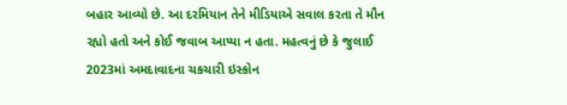બહાર આવ્યો છે. આ દરમિયાન તેને મીડિયાએ સવાલ કરતા તે મૌન રહ્યો હતો અને કોઈ જવાબ આપ્યા ન હતા. મહત્વનું છે કે જુલાઈ 2023માં અમદાવાદના ચકચારી ઇસ્કોન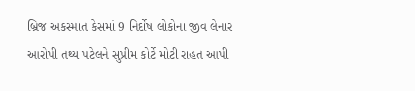બ્રિજ અકસ્માત કેસમાં 9 નિર્દોષ લોકોના જીવ લેનાર આરોપી તથ્ય પટેલને સુપ્રીમ કોર્ટે મોટી રાહત આપી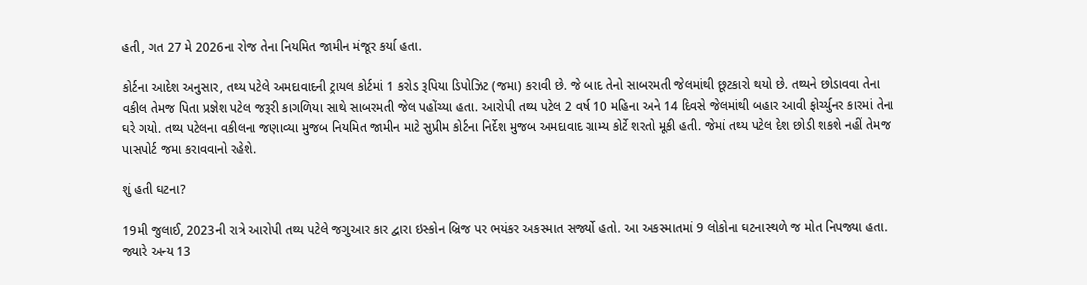હતી, ગત 27 મે 2026ના રોજ તેના નિયમિત જામીન મંજૂર કર્યા હતા.

કોર્ટના આદેશ અનુસાર, તથ્ય પટેલે અમદાવાદની ટ્રાયલ કોર્ટમાં 1 કરોડ રૂપિયા ડિપોઝિટ (જમા) કરાવી છે. જે બાદ તેનો સાબરમતી જેલમાંથી છૂટકારો થયો છે. તથ્યને છોડાવવા તેના વકીલ તેમજ પિતા પ્રજ્ઞેશ પટેલ જરૂરી કાગળિયા સાથે સાબરમતી જેલ પહોંચ્યા હતા. આરોપી તથ્ય પટેલ 2 વર્ષ 10 મહિના અને 14 દિવસે જેલમાંથી બહાર આવી ફોર્ચ્યુનર કારમાં તેના ઘરે ગયો. તથ્ય પટેલના વકીલના જણાવ્યા મુજબ નિયમિત જામીન માટે સુપ્રીમ કોર્ટના નિર્દેશ મુજબ અમદાવાદ ગ્રામ્ય કોર્ટે શરતો મૂકી હતી. જેમાં તથ્ય પટેલ દેશ છોડી શકશે નહીં તેમજ પાસપોર્ટ જમા કરાવવાનો રહેશે.

શું હતી ઘટના?

19મી જુલાઈ, 2023ની રાત્રે આરોપી તથ્ય પટેલે જગુઆર કાર દ્વારા ઇસ્કોન બ્રિજ પર ભયંકર અકસ્માત સર્જ્યો હતો. આ અકસ્માતમાં 9 લોકોના ઘટનાસ્થળે જ મોત નિપજ્યા હતા. જ્યારે અન્ય 13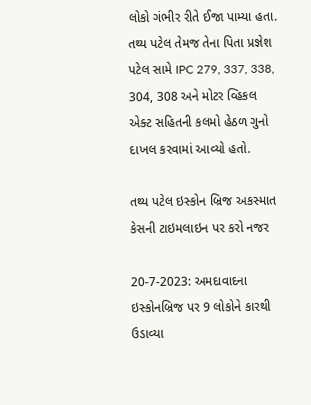લોકો ગંભીર રીતે ઈજા પામ્યા હતા. તથ્ય પટેલ તેમજ તેના પિતા પ્રજ્ઞેશ પટેલ સામે IPC 279, 337, 338, 304, 308 અને મોટર વ્હિકલ એક્ટ સહિતની કલમો હેઠળ ગુનો દાખલ કરવામાં આવ્યો હતો.

તથ્ય પટેલ ઇસ્કોન બ્રિજ અકસ્માત કેસની ટાઇમલાઇન પર કરો નજર

20-7-2023: અમદાવાદના ઇસ્કોનબ્રિજ પર 9 લોકોને કારથી ઉડાવ્યા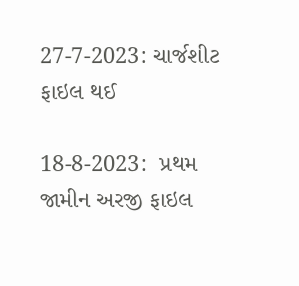27-7-2023: ચાર્જશીટ ફાઇલ થઈ

18-8-2023:  પ્રથમ જામીન અરજી ફાઇલ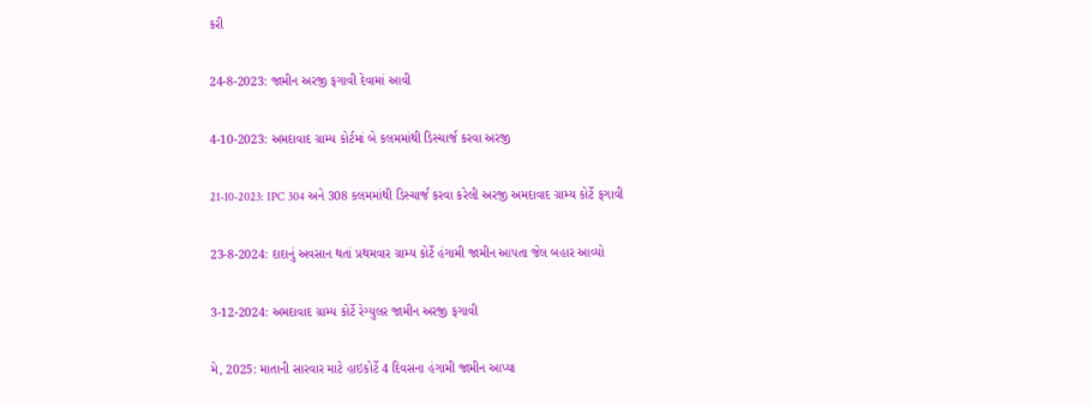કરી

24-8-2023: જામીન અરજી ફગાવી દેવામાં આવી

4-10-2023: અમદાવાદ ગ્રામ્ય કોર્ટમાં બે કલમમાંથી ડિસ્ચાર્જ કરવા અરજી

21-10-2023: IPC 304 અને 308 કલમમાંથી ડિસ્ચાર્જ કરવા કરેલી અરજી અમદાવાદ ગ્રામ્ય કોર્ટે ફગાવી

23-8-2024: દાદાનું અવસાન થતાં પ્રથમવાર ગ્રામ્ય કોર્ટે હંગામી જામીન આપતા જેલ બહાર આવ્યો

3-12-2024: અમદાવાદ ગ્રામ્ય કોર્ટે રેગ્યુલર જામીન અરજી ફગાવી

મે, 2025: માતાની સારવાર માટે હાઇકોર્ટે 4 દિવસના હંગામી જામીન આપ્યા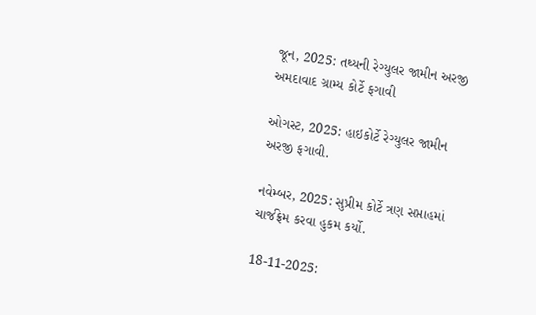જૂન, 2025: તથ્યની રેગ્યુલર જામીન અરજી અમદાવાદ ગ્રામ્ય કોર્ટે ફગાવી

ઓગસ્ટ, 2025: હાઇકોર્ટે રેગ્યુલર જામીન અરજી ફગાવી.

નવેમ્બર, 2025: સુપ્રીમ કોર્ટે ત્રણ સપ્તાહમાં ચાર્જફ્રેમ કરવા હુકમ કર્યો.

18-11-2025: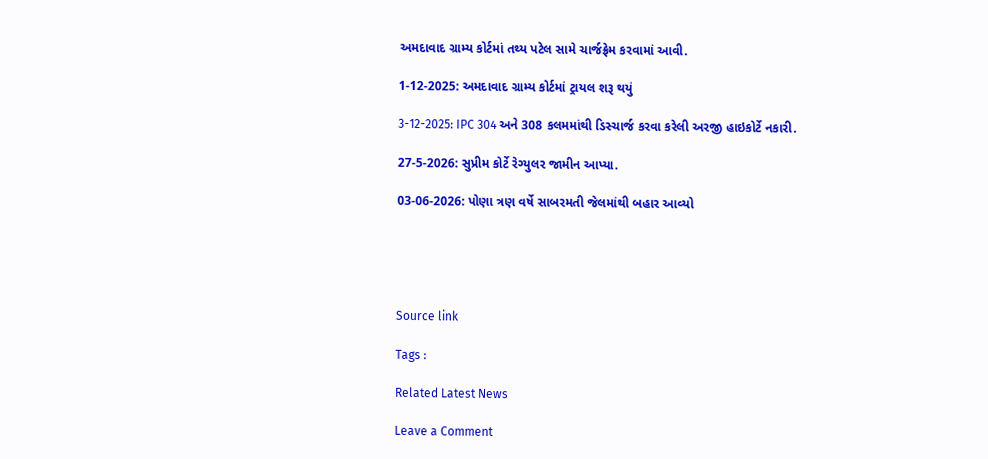અમદાવાદ ગ્રામ્ય કોર્ટમાં તથ્ય પટેલ સામે ચાર્જફ્રેમ કરવામાં આવી.

1-12-2025: અમદાવાદ ગ્રામ્ય કોર્ટમાં ટ્રાયલ શરૂ થયું

3-12-2025: IPC 304 અને 308 કલમમાંથી ડિસ્ચાર્જ કરવા કરેલી અરજી હાઇકોર્ટે નકારી.

27-5-2026: સુપ્રીમ કોર્ટે રેગ્યુલર જામીન આપ્યા.

03-06-2026: પોણા ત્રણ વર્ષે સાબરમતી જેલમાંથી બહાર આવ્યો





Source link

Tags :

Related Latest News

Leave a Comment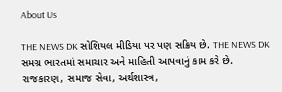About Us

THE NEWS DK સોશિયલ મીડિયા પર પણ સક્રિય છે. THE NEWS DK સમગ્ર ભારતમાં સમાચાર અને માહિતી આપવાનું કામ કરે છે. રાજકારણ, સમાજ સેવા, અર્થશાસ્ત્ર,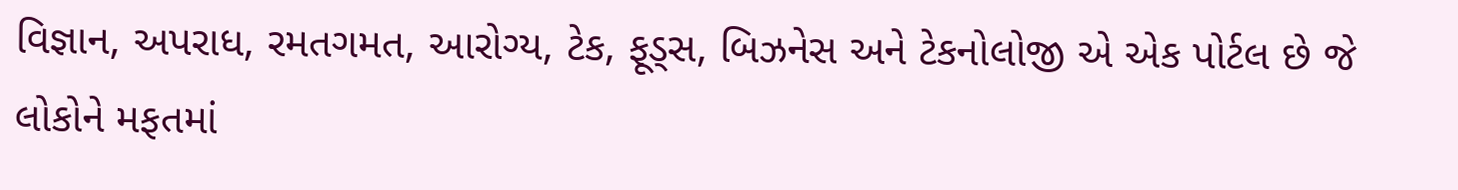વિજ્ઞાન, અપરાધ, રમતગમત, આરોગ્ય, ટેક, ફૂડ્સ, બિઝનેસ અને ટેકનોલોજી એ એક પોર્ટલ છે જે લોકોને મફતમાં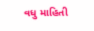વધુ માહિતી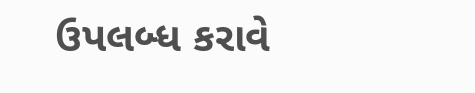ઉપલબ્ધ કરાવે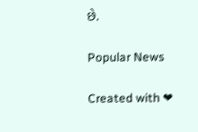છે.

Popular News

Created with ❤